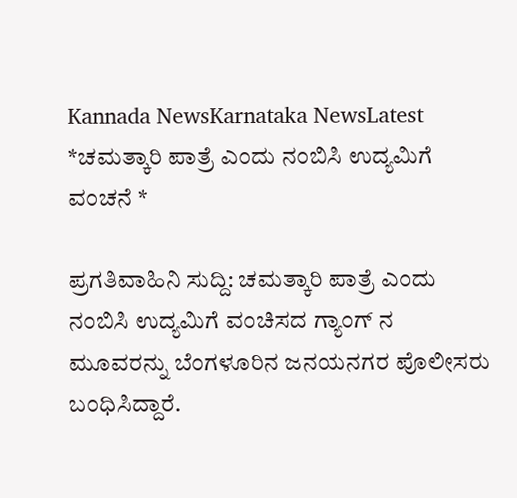Kannada NewsKarnataka NewsLatest
*ಚಮತ್ಕಾರಿ ಪಾತ್ರೆ ಎಂದು ನಂಬಿಸಿ ಉದ್ಯಮಿಗೆ ವಂಚನೆ *

ಪ್ರಗತಿವಾಹಿನಿ ಸುದ್ದಿ: ಚಮತ್ಕಾರಿ ಪಾತ್ರೆ ಎಂದು ನಂಬಿಸಿ ಉದ್ಯಮಿಗೆ ವಂಚಿಸದ ಗ್ಯಾಂಗ್ ನ ಮೂವರನ್ನು ಬೆಂಗಳೂರಿನ ಜನಯನಗರ ಪೊಲೀಸರು ಬಂಧಿಸಿದ್ದಾರೆ.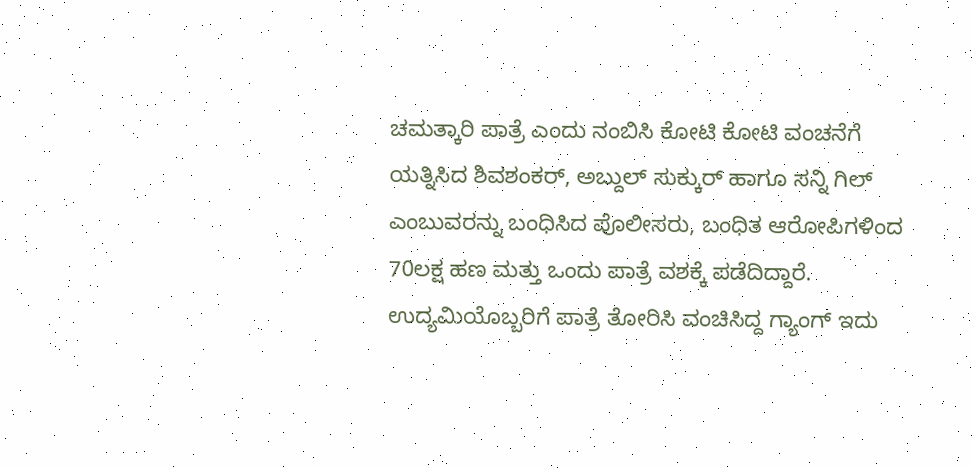ಚಮತ್ಕಾರಿ ಪಾತ್ರೆ ಎಂದು ನಂಬಿಸಿ ಕೋಟಿ ಕೋಟಿ ವಂಚನೆಗೆ ಯತ್ನಿಸಿದ ಶಿವಶಂಕರ್, ಅಬ್ದುಲ್ ಸುಕ್ಕುರ್ ಹಾಗೂ ಸನ್ನಿ ಗಿಲ್ ಎಂಬುವರನ್ನು ಬಂಧಿಸಿದ ಪೊಲೀಸರು, ಬಂಧಿತ ಆರೋಪಿಗಳಿಂದ 70ಲಕ್ಷ ಹಣ ಮತ್ತು ಒಂದು ಪಾತ್ರೆ ವಶಕ್ಕೆ ಪಡೆದಿದ್ದಾರೆ.
ಉದ್ಯಮಿಯೊಬ್ಬರಿಗೆ ಪಾತ್ರೆ ತೋರಿಸಿ ವಂಚಿಸಿದ್ದ ಗ್ಯಾಂಗ್ ಇದು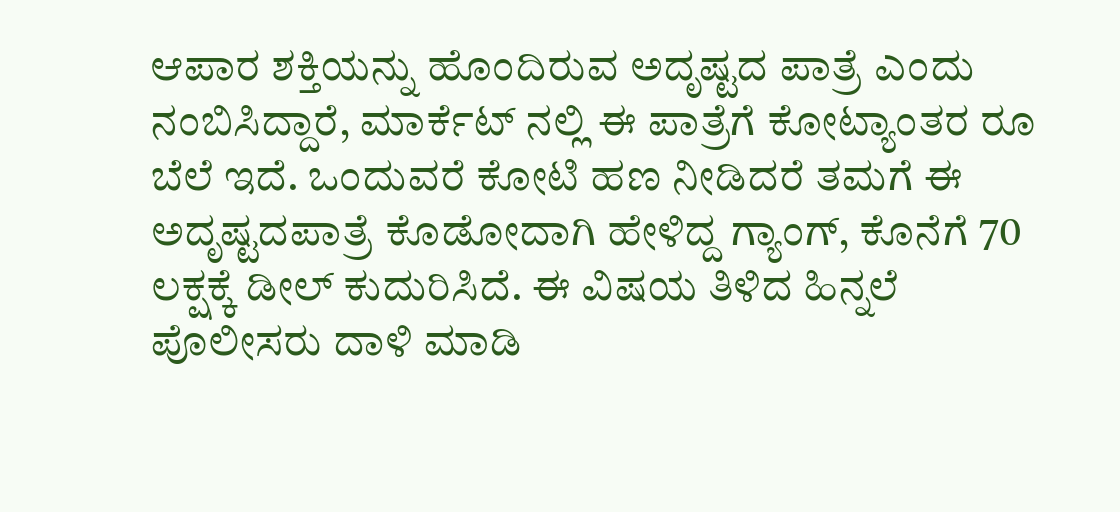ಆಪಾರ ಶಕ್ತಿಯನ್ನು ಹೊಂದಿರುವ ಅದೃಷ್ಟದ ಪಾತ್ರೆ ಎಂದು ನಂಬಿಸಿದ್ದಾರೆ, ಮಾರ್ಕೆಟ್ ನಲ್ಲಿ ಈ ಪಾತ್ರೆಗೆ ಕೋಟ್ಯಾಂತರ ರೂ ಬೆಲೆ ಇದೆ. ಒಂದುವರೆ ಕೋಟಿ ಹಣ ನೀಡಿದರೆ ತಮಗೆ ಈ ಅದೃಷ್ಟದಪಾತ್ರೆ ಕೊಡೋದಾಗಿ ಹೇಳಿದ್ದ ಗ್ಯಾಂಗ್, ಕೊನೆಗೆ 70 ಲಕ್ಷಕ್ಕೆ ಡೀಲ್ ಕುದುರಿಸಿದೆ. ಈ ವಿಷಯ ತಿಳಿದ ಹಿನ್ನಲೆ ಪೊಲೀಸರು ದಾಳಿ ಮಾಡಿ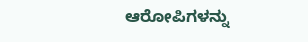ಆರೋಪಿಗಳನ್ನು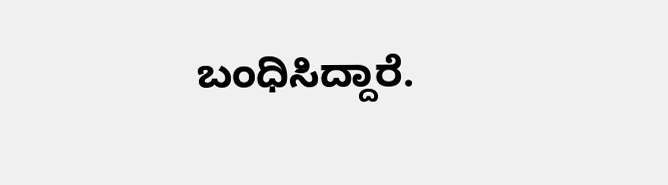ಬಂಧಿಸಿದ್ದಾರೆ.